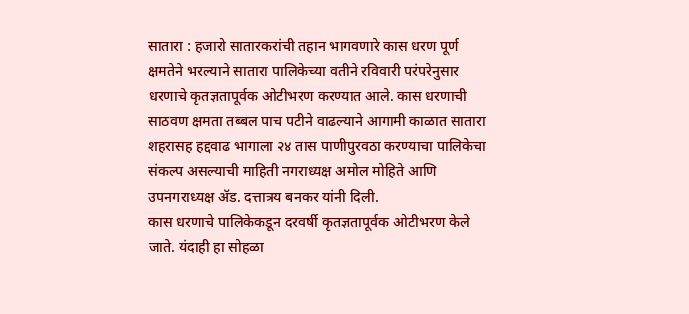सातारा : हजारो सातारकरांची तहान भागवणारे कास धरण पूर्ण क्षमतेने भरल्याने सातारा पालिकेच्या वतीने रविवारी परंपरेनुसार धरणाचे कृतज्ञतापूर्वक ओटीभरण करण्यात आले. कास धरणाची साठवण क्षमता तब्बल पाच पटीने वाढल्याने आगामी काळात सातारा शहरासह हद्दवाढ भागाला २४ तास पाणीपुरवठा करण्याचा पालिकेचा संकल्प असल्याची माहिती नगराध्यक्ष अमोल मोहिते आणि उपनगराध्यक्ष ॲड. दत्तात्रय बनकर यांनी दिली.
कास धरणाचे पालिकेकडून दरवर्षी कृतज्ञतापूर्वक ओटीभरण केले जाते. यंदाही हा सोहळा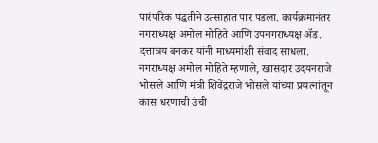पारंपरिक पद्धतीने उत्साहात पार पडला. कार्यक्रमानंतर नगराध्यक्ष अमोल मोहिते आणि उपनगराध्यक्ष ॲड. दत्तात्रय बनकर यांनी माध्यमांशी संवाद साधला. नगराध्यक्ष अमोल मोहिते म्हणाले, खासदार उदयनराजे भोसले आणि मंत्री शिवेंद्रराजे भोसले यांच्या प्रयत्नांतून कास धरणाची उंची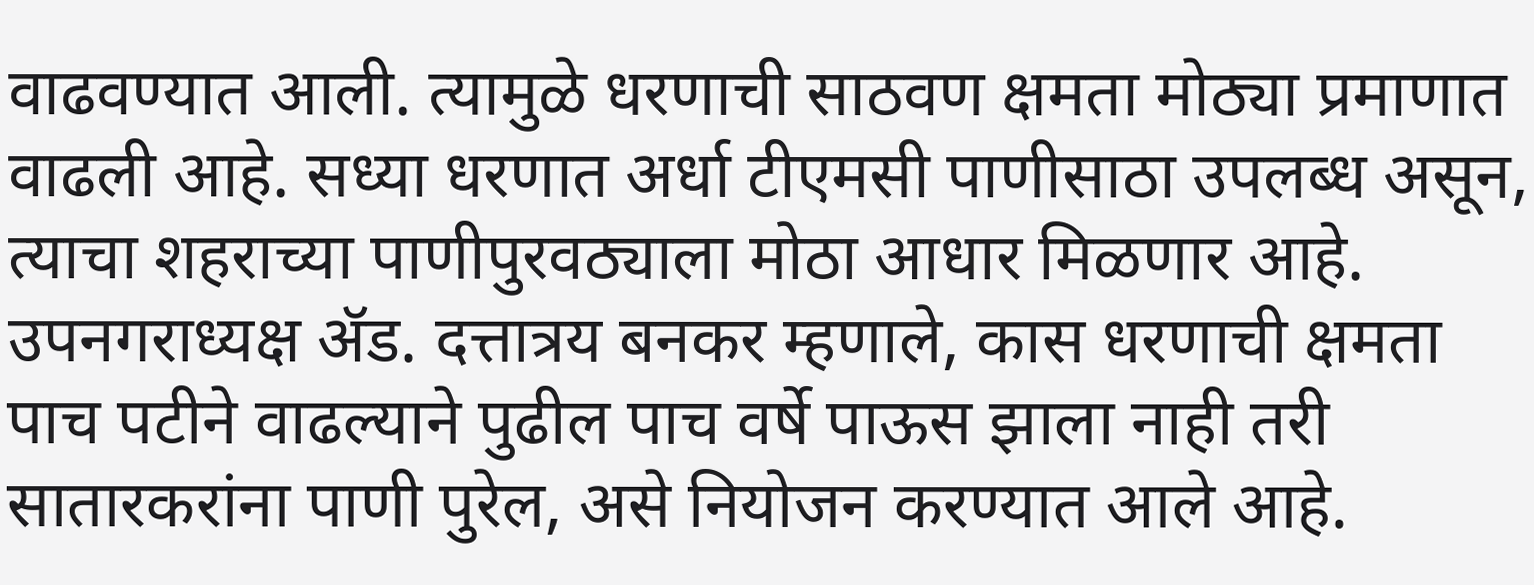वाढवण्यात आली. त्यामुळे धरणाची साठवण क्षमता मोठ्या प्रमाणात वाढली आहे. सध्या धरणात अर्धा टीएमसी पाणीसाठा उपलब्ध असून, त्याचा शहराच्या पाणीपुरवठ्याला मोठा आधार मिळणार आहे.
उपनगराध्यक्ष ॲड. दत्तात्रय बनकर म्हणाले, कास धरणाची क्षमता पाच पटीने वाढल्याने पुढील पाच वर्षे पाऊस झाला नाही तरी सातारकरांना पाणी पुरेल, असे नियोजन करण्यात आले आहे.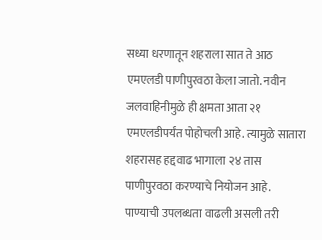सध्या धरणातून शहराला सात ते आठ एमएलडी पाणीपुरवठा केला जातो. नवीन जलवाहिनीमुळे ही क्षमता आता २१ एमएलडीपर्यंत पोहोचली आहे. त्यामुळे सातारा शहरासह हद्दवाढ भागाला २४ तास पाणीपुरवठा करण्याचे नियोजन आहे. पाण्याची उपलब्धता वाढली असली तरी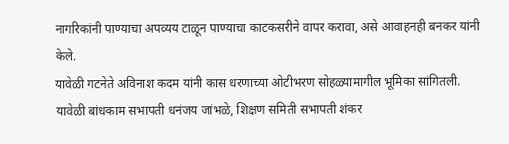नागरिकांनी पाण्याचा अपव्यय टाळून पाण्याचा काटकसरीने वापर करावा, असे आवाहनही बनकर यांनी केले.
यावेळी गटनेते अविनाश कदम यांनी कास धरणाच्या ओटीभरण सोहळ्यामागील भूमिका सांगितली. यावेळी बांधकाम सभापती धनंजय जांभळे, शिक्षण समिती सभापती शंकर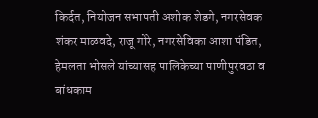किर्दत, नियोजन सभापती अशोक शेडगे, नगरसेवक शंकर माळवदे, राजू गोरे, नगरसेविका आशा पंडित, हेमलता भोसले यांच्यासह पालिकेच्या पाणीपुरवठा व बांधकाम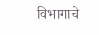विभागाचे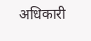अधिकारी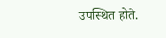उपस्थित होते.